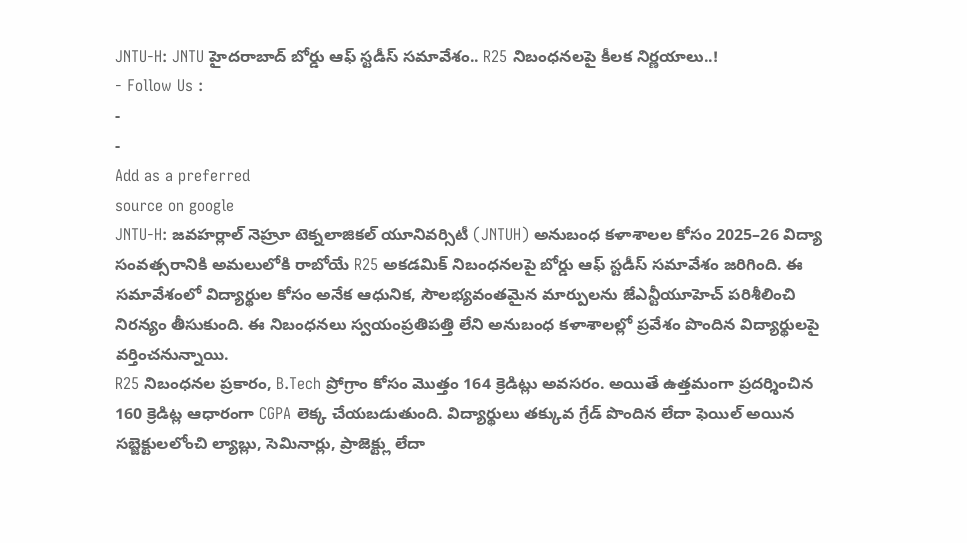JNTU-H: JNTU హైదరాబాద్ బోర్డు ఆఫ్ స్టడీస్ సమావేశం.. R25 నిబంధనలపై కీలక నిర్ణయాలు..!
- Follow Us :
-
-
Add as a preferred
source on google
JNTU-H: జవహర్లాల్ నెహ్రూ టెక్నలాజికల్ యూనివర్సిటీ (JNTUH) అనుబంధ కళాశాలల కోసం 2025–26 విద్యా సంవత్సరానికి అమలులోకి రాబోయే R25 అకడమిక్ నిబంధనలపై బోర్డు ఆఫ్ స్టడీస్ సమావేశం జరిగింది. ఈ సమావేశంలో విద్యార్థుల కోసం అనేక ఆధునిక, సౌలభ్యవంతమైన మార్పులను జేఎన్టీయూహెచ్ పరిశీలించి నిరన్యం తీసుకుంది. ఈ నిబంధనలు స్వయంప్రతిపత్తి లేని అనుబంధ కళాశాలల్లో ప్రవేశం పొందిన విద్యార్థులపై వర్తించనున్నాయి.
R25 నిబంధనల ప్రకారం, B.Tech ప్రోగ్రాం కోసం మొత్తం 164 క్రెడిట్లు అవసరం. అయితే ఉత్తమంగా ప్రదర్శించిన 160 క్రెడిట్ల ఆధారంగా CGPA లెక్క చేయబడుతుంది. విద్యార్థులు తక్కువ గ్రేడ్ పొందిన లేదా ఫెయిల్ అయిన సబ్జెక్టులలోంచి ల్యాబ్లు, సెమినార్లు, ప్రాజెక్ట్లు లేదా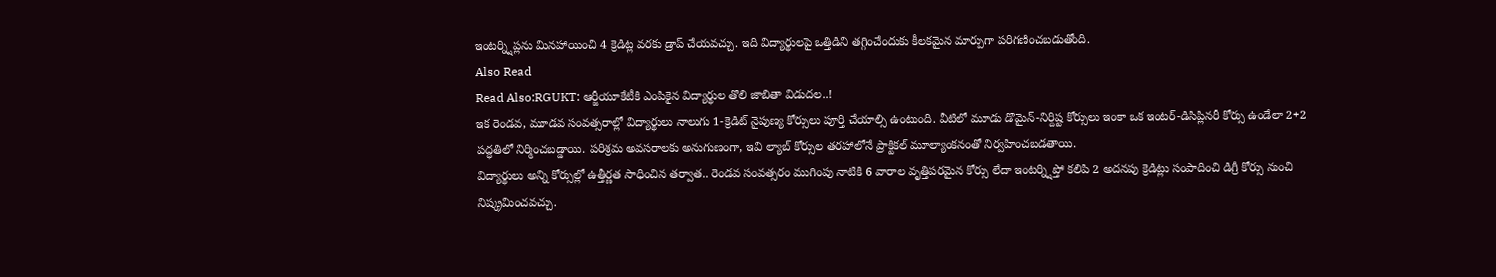ఇంటర్న్షిప్లను మినహాయించి 4 క్రెడిట్ల వరకు డ్రాప్ చేయవచ్చు. ఇది విద్యార్థులపై ఒత్తిడిని తగ్గించేందుకు కీలకమైన మార్పుగా పరిగణించబడుతోంది.
Also Read
Read Also:RGUKT: ఆర్జీయూకేటీకి ఎంపికైన విద్యార్థుల తొలి జాబితా విడుదల..!
ఇక రెండవ, మూడవ సంవత్సరాల్లో విద్యార్థులు నాలుగు 1-క్రెడిట్ నైపుణ్య కోర్సులు పూర్తి చేయాల్సి ఉంటుంది. వీటిలో మూడు డొమైన్-నిర్దిష్ట కోర్సులు ఇంకా ఒక ఇంటర్-డిసిప్లినరీ కోర్సు ఉండేలా 2+2 పద్ధతిలో నిర్మించబడ్డాయి. పరిశ్రమ అవసరాలకు అనుగుణంగా, ఇవి ల్యాబ్ కోర్సుల తరహాలోనే ప్రాక్టికల్ మూల్యాంకనంతో నిర్వహించబడతాయి.
విద్యార్థులు అన్ని కోర్సుల్లో ఉత్తీర్ణత సాధించిన తర్వాత.. రెండవ సంవత్సరం ముగింపు నాటికి 6 వారాల వృత్తిపరమైన కోర్సు లేదా ఇంటర్న్షిప్తో కలిపి 2 అదనపు క్రెడిట్లు సంపాదించి డిగ్రీ కోర్సు నుంచి నిష్క్రమించవచ్చు.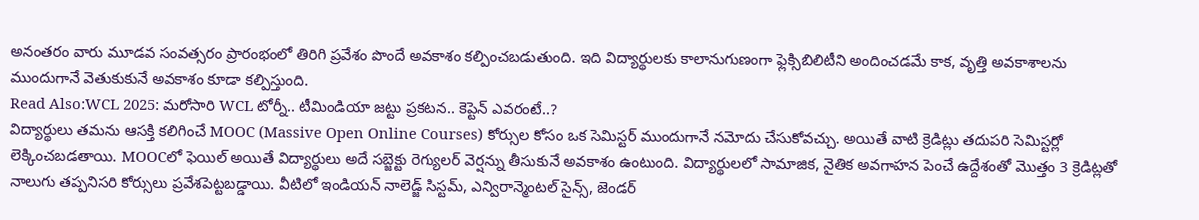అనంతరం వారు మూడవ సంవత్సరం ప్రారంభంలో తిరిగి ప్రవేశం పొందే అవకాశం కల్పించబడుతుంది. ఇది విద్యార్థులకు కాలానుగుణంగా ఫ్లెక్సిబిలిటీని అందించడమే కాక, వృత్తి అవకాశాలను ముందుగానే వెతుకుకునే అవకాశం కూడా కల్పిస్తుంది.
Read Also:WCL 2025: మరోసారి WCL టోర్నీ.. టీమిండియా జట్టు ప్రకటన.. కెప్టెన్ ఎవరంటే..?
విద్యార్థులు తమను ఆసక్తి కలిగించే MOOC (Massive Open Online Courses) కోర్సుల కోసం ఒక సెమిస్టర్ ముందుగానే నమోదు చేసుకోవచ్చు. అయితే వాటి క్రెడిట్లు తదుపరి సెమిస్టర్లో లెక్కించబడతాయి. MOOCలో ఫెయిల్ అయితే విద్యార్థులు అదే సబ్జెక్టు రెగ్యులర్ వెర్షన్ను తీసుకునే అవకాశం ఉంటుంది. విద్యార్థులలో సామాజిక, నైతిక అవగాహన పెంచే ఉద్దేశంతో మొత్తం 3 క్రెడిట్లతో నాలుగు తప్పనిసరి కోర్సులు ప్రవేశపెట్టబడ్డాయి. వీటిలో ఇండియన్ నాలెడ్జ్ సిస్టమ్, ఎన్విరాన్మెంటల్ సైన్స్, జెండర్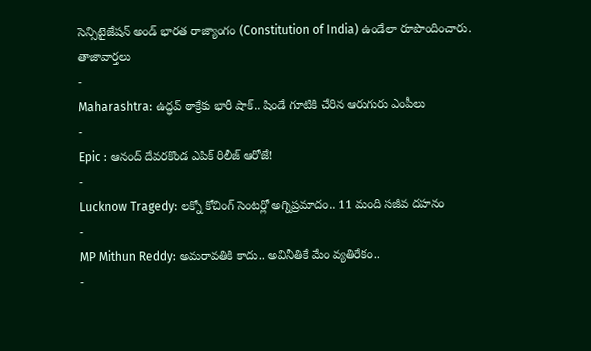సెన్సిటైజేషన్ అండ్ భారత రాజ్యాంగం (Constitution of India) ఉండేలా రూపొందించారు.
తాజావార్తలు
-
Maharashtra: ఉద్ధవ్ ఠాక్రేకు భారీ షాక్.. షిండే గూటికి చేరిన ఆరుగురు ఎంపీలు
-
Epic : ఆనంద్ దేవరకొండ ఎపిక్ రిలీజ్ ఆరోజే!
-
Lucknow Tragedy: లక్నో కోచింగ్ సెంటర్లో అగ్నిప్రమాదం.. 11 మంది సజీవ దహనం
-
MP Mithun Reddy: అమరావతికి కాదు.. అవినీతికే మేం వ్యతిరేకం..
-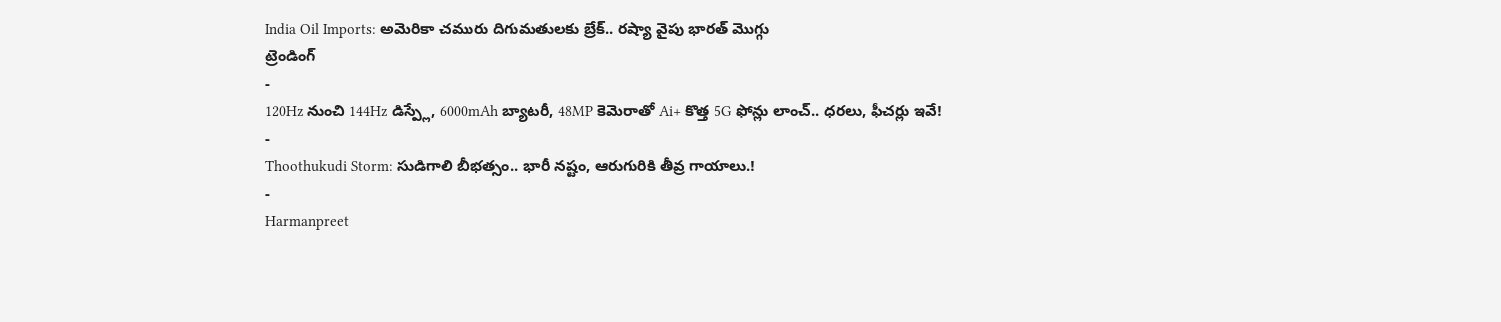India Oil Imports: అమెరికా చమురు దిగుమతులకు బ్రేక్.. రష్యా వైపు భారత్ మొగ్గు
ట్రెండింగ్
-
120Hz నుంచి 144Hz డిస్ప్లే, 6000mAh బ్యాటరీ, 48MP కెమెరాతో Ai+ కొత్త 5G ఫోన్లు లాంచ్.. ధరలు, ఫీచర్లు ఇవే!
-
Thoothukudi Storm: సుడిగాలి బీభత్సం.. భారీ నష్టం, ఆరుగురికి తీవ్ర గాయాలు.!
-
Harmanpreet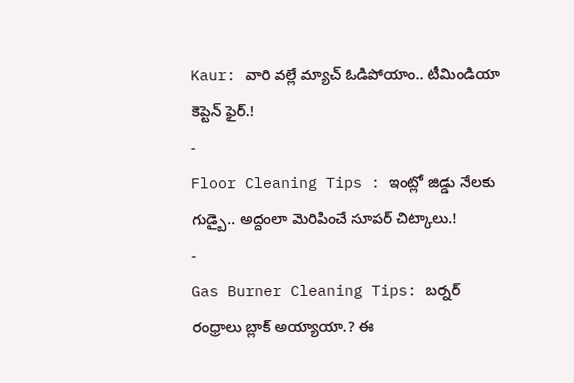Kaur: వారి వల్లే మ్యాచ్ ఓడిపోయాం.. టీమిండియా కెప్టెన్ ఫైర్.!
-
Floor Cleaning Tips : ఇంట్లో జిడ్డు నేలకు గుడ్బై.. అద్దంలా మెరిపించే సూపర్ చిట్కాలు.!
-
Gas Burner Cleaning Tips: బర్నర్ రంధ్రాలు బ్లాక్ అయ్యాయా.? ఈ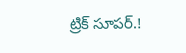ట్రిక్ సూపర్.!